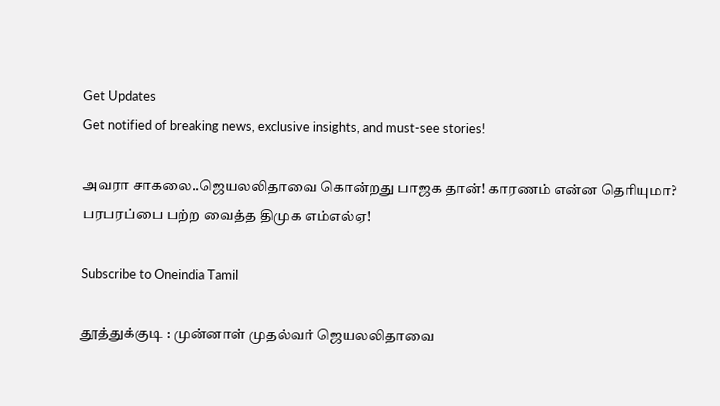Get Updates
Get notified of breaking news, exclusive insights, and must-see stories!

அவரா சாகலை..ஜெயலலிதாவை கொன்றது பாஜக தான்! காரணம் என்ன தெரியுமா? பரபரப்பை பற்ற வைத்த திமுக எம்எல்ஏ!

Subscribe to Oneindia Tamil

தூத்துக்குடி : முன்னாள் முதல்வர் ஜெயலலிதாவை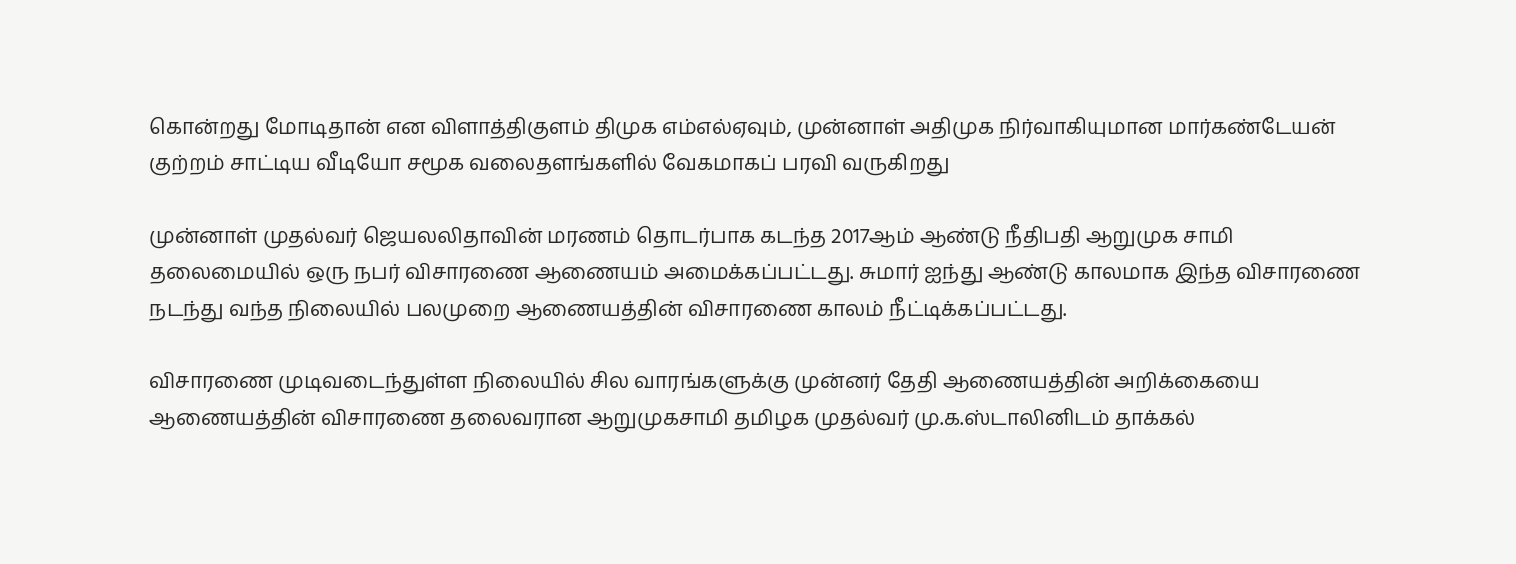கொன்றது மோடிதான் என விளாத்திகுளம் திமுக எம்எல்ஏவும், முன்னாள் அதிமுக நிர்வாகியுமான மார்கண்டேயன் குற்றம் சாட்டிய வீடியோ சமூக வலைதளங்களில் வேகமாகப் பரவி வருகிறது

முன்னாள் முதல்வர் ஜெயலலிதாவின் மரணம் தொடர்பாக கடந்த 2017ஆம் ஆண்டு நீதிபதி ஆறுமுக சாமி தலைமையில் ஒரு நபர் விசாரணை ஆணையம் அமைக்கப்பட்டது. சுமார் ஐந்து ஆண்டு காலமாக இந்த விசாரணை நடந்து வந்த நிலையில் பலமுறை ஆணையத்தின் விசாரணை காலம் நீட்டிக்கப்பட்டது.

விசாரணை முடிவடைந்துள்ள நிலையில் சில வாரங்களுக்கு முன்னர் தேதி ஆணையத்தின் அறிக்கையை ஆணையத்தின் விசாரணை தலைவரான ஆறுமுகசாமி தமிழக முதல்வர் மு.க.ஸ்டாலினிடம் தாக்கல்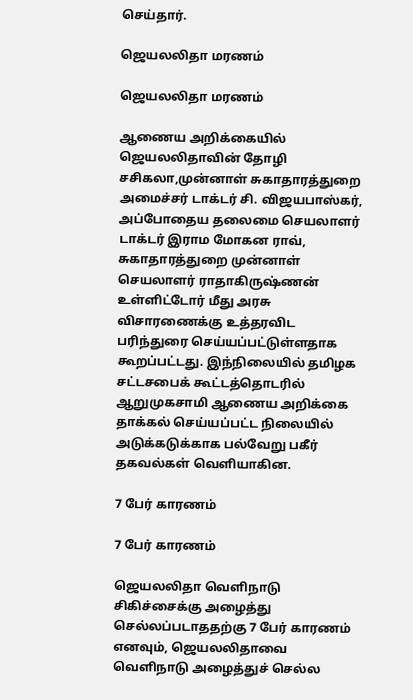செய்தார்.

ஜெயலலிதா மரணம்

ஜெயலலிதா மரணம்

ஆணைய அறிக்கையில் ஜெயலலிதாவின் தோழி சசிகலா,முன்னாள் சுகாதாரத்துறை அமைச்சர் டாக்டர் சி. விஜயபாஸ்கர், அப்போதைய தலைமை செயலாளர் டாக்டர் இராம மோகன ராவ், சுகாதாரத்துறை முன்னாள் செயலாளர் ராதாகிருஷ்ணன் உள்ளிட்டோர் மீது அரசு விசாரணைக்கு உத்தரவிட பரிந்துரை செய்யப்பட்டுள்ளதாக கூறப்பட்டது. இந்நிலையில் தமிழக சட்டசபைக் கூட்டத்தொடரில் ஆறுமுகசாமி ஆணைய அறிக்கை தாக்கல் செய்யப்பட்ட நிலையில் அடுக்கடுக்காக பல்வேறு பகீர் தகவல்கள் வெளியாகின.

7 பேர் காரணம்

7 பேர் காரணம்

ஜெயலலிதா வெளிநாடு சிகிச்சைக்கு அழைத்து செல்லப்படாததற்கு 7 பேர் காரணம் எனவும், ஜெயலலிதாவை வெளிநாடு அழைத்துச் செல்ல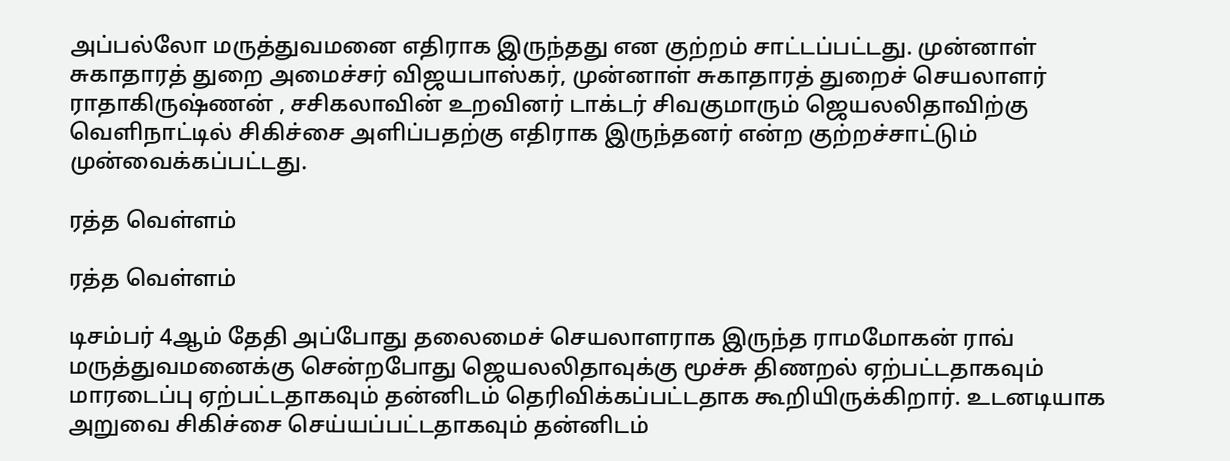அப்பல்லோ மருத்துவமனை எதிராக இருந்தது என குற்றம் சாட்டப்பட்டது. முன்னாள் சுகாதாரத் துறை அமைச்சர் விஜயபாஸ்கர், முன்னாள் சுகாதாரத் துறைச் செயலாளர் ராதாகிருஷ்ணன் , சசிகலாவின் உறவினர் டாக்டர் சிவகுமாரும் ஜெயலலிதாவிற்கு வெளிநாட்டில் சிகிச்சை அளிப்பதற்கு எதிராக இருந்தனர் என்ற குற்றச்சாட்டும் முன்வைக்கப்பட்டது.

ரத்த வெள்ளம்

ரத்த வெள்ளம்

டிசம்பர் 4ஆம் தேதி அப்போது தலைமைச் செயலாளராக இருந்த ராமமோகன் ராவ் மருத்துவமனைக்கு சென்றபோது ஜெயலலிதாவுக்கு மூச்சு திணறல் ஏற்பட்டதாகவும் மாரடைப்பு ஏற்பட்டதாகவும் தன்னிடம் தெரிவிக்கப்பட்டதாக கூறியிருக்கிறார். உடனடியாக அறுவை சிகிச்சை செய்யப்பட்டதாகவும் தன்னிடம்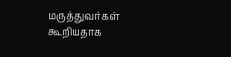மருத்துவர்கள் கூறியதாக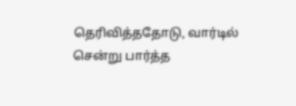தெரிவித்ததோடு, வார்டில் சென்று பார்த்த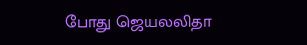போது ஜெயலலிதா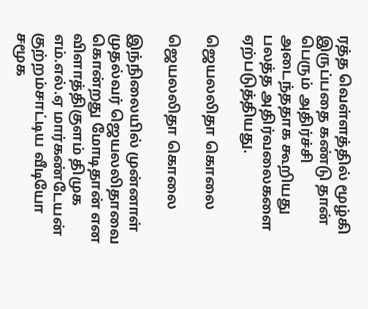ரத்த வெள்ளத்தில் மூழ்கி இருப்பதை கண்டு தான் பெரும் அதிர்ச்சி அடைந்ததாக கூறியது பலத்த அதிர்வலைகளை ஏற்படுத்தியது.

ஜெயலலிதா கொலை

ஜெயலலிதா கொலை

இந்நிலையில் முன்னாள் முதல்வர் ஜெயலலிதாவை கொன்றது மோடிதான் என விளாத்திகுளம் திமுக எம்.எல்.ஏ மார்கண்டேயன் குற்றம்சாட்டிய வீடியோ சமூக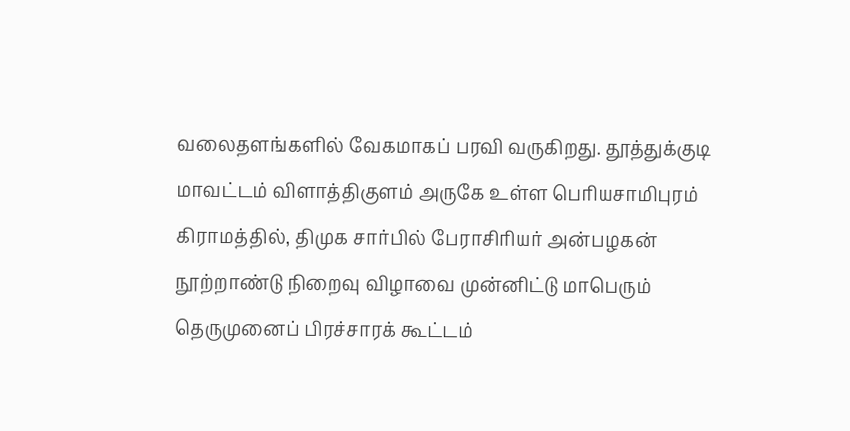வலைதளங்களில் வேகமாகப் பரவி வருகிறது. தூத்துக்குடி மாவட்டம் விளாத்திகுளம் அருகே உள்ள பெரியசாமிபுரம் கிராமத்தில், திமுக சார்பில் பேராசிரியர் அன்பழகன் நூற்றாண்டு நிறைவு விழாவை முன்னிட்டு மாபெரும் தெருமுனைப் பிரச்சாரக் கூட்டம்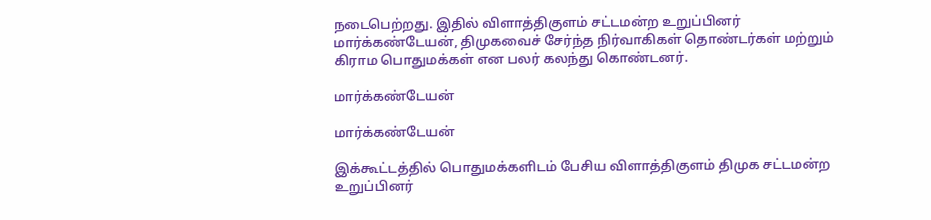நடைபெற்றது. இதில் விளாத்திகுளம் சட்டமன்ற உறுப்பினர் மார்க்கண்டேயன், திமுகவைச் சேர்ந்த நிர்வாகிகள் தொண்டர்கள் மற்றும் கிராம பொதுமக்கள் என பலர் கலந்து கொண்டனர்.

மார்க்கண்டேயன்

மார்க்கண்டேயன்

இக்கூட்டத்தில் பொதுமக்களிடம் பேசிய விளாத்திகுளம் திமுக சட்டமன்ற உறுப்பினர்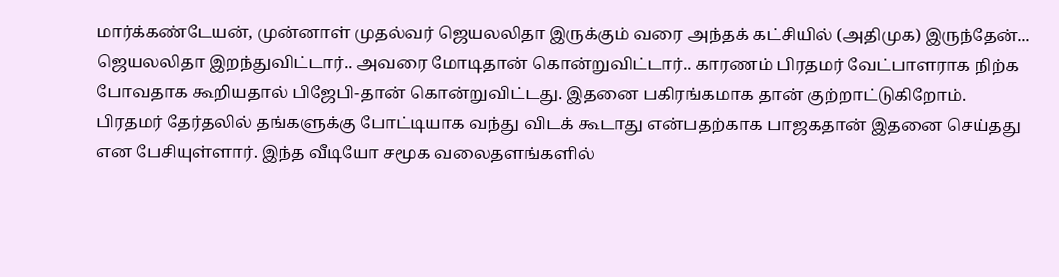மார்க்கண்டேயன், முன்னாள் முதல்வர் ஜெயலலிதா இருக்கும் வரை அந்தக் கட்சியில் (அதிமுக) இருந்தேன்... ஜெயலலிதா இறந்துவிட்டார்.. அவரை மோடிதான் கொன்றுவிட்டார்.. காரணம் பிரதமர் வேட்பாளராக நிற்க போவதாக கூறியதால் பிஜேபி-தான் கொன்றுவிட்டது. இதனை பகிரங்கமாக தான் குற்றாட்டுகிறோம். பிரதமர் தேர்தலில் தங்களுக்கு போட்டியாக வந்து விடக் கூடாது என்பதற்காக பாஜகதான் இதனை செய்தது என பேசியுள்ளார். இந்த வீடியோ சமூக வலைதளங்களில்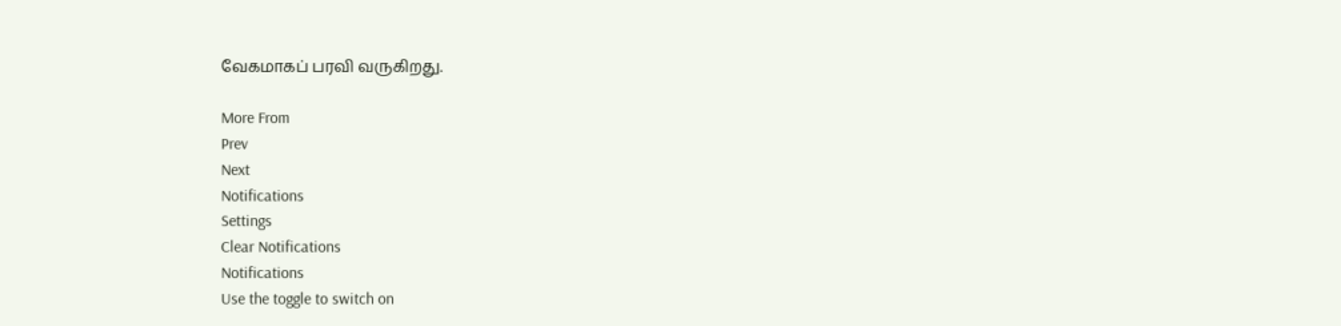வேகமாகப் பரவி வருகிறது.

More From
Prev
Next
Notifications
Settings
Clear Notifications
Notifications
Use the toggle to switch on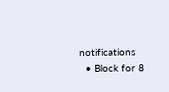notifications
  • Block for 8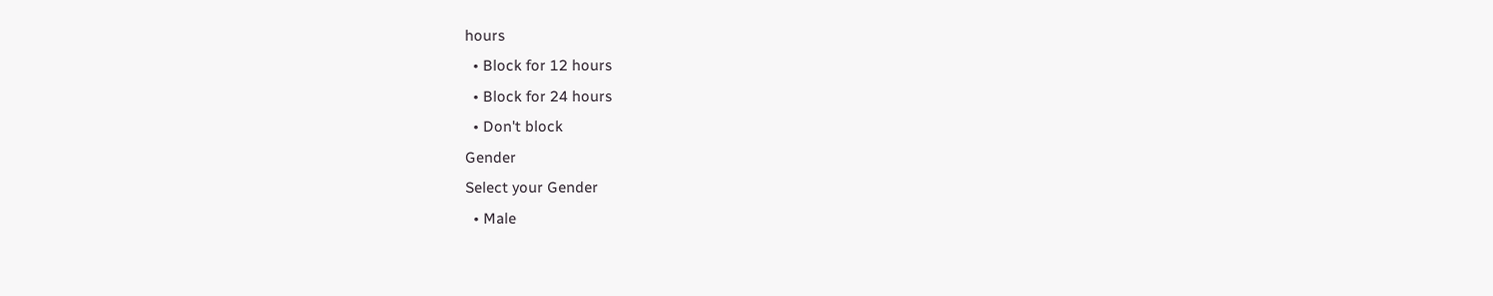hours
  • Block for 12 hours
  • Block for 24 hours
  • Don't block
Gender
Select your Gender
  • Male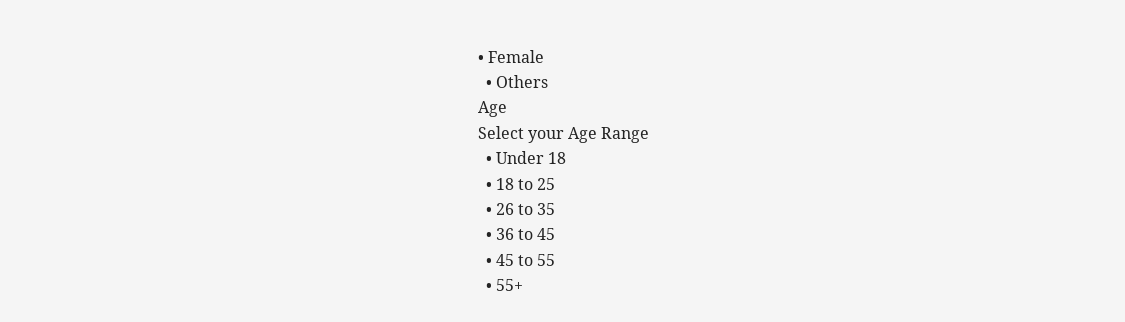• Female
  • Others
Age
Select your Age Range
  • Under 18
  • 18 to 25
  • 26 to 35
  • 36 to 45
  • 45 to 55
  • 55+